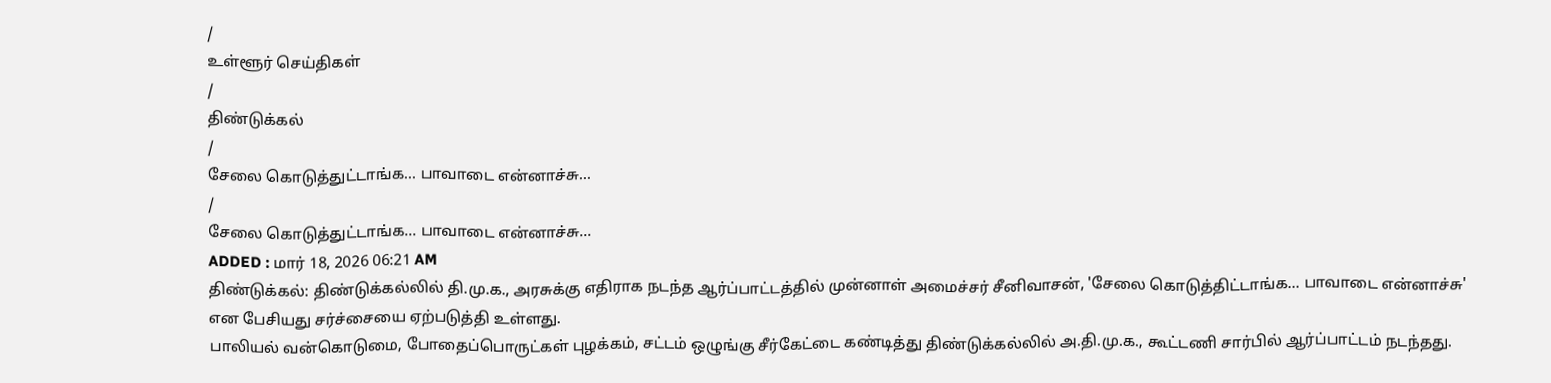/
உள்ளூர் செய்திகள்
/
திண்டுக்கல்
/
சேலை கொடுத்துட்டாங்க... பாவாடை என்னாச்சு...
/
சேலை கொடுத்துட்டாங்க... பாவாடை என்னாச்சு...
ADDED : மார் 18, 2026 06:21 AM
திண்டுக்கல்: திண்டுக்கல்லில் தி.மு.க., அரசுக்கு எதிராக நடந்த ஆர்ப்பாட்டத்தில் முன்னாள் அமைச்சர் சீனிவாசன், 'சேலை கொடுத்திட்டாங்க... பாவாடை என்னாச்சு' என பேசியது சர்ச்சையை ஏற்படுத்தி உள்ளது.
பாலியல் வன்கொடுமை, போதைப்பொருட்கள் புழக்கம், சட்டம் ஒழுங்கு சீர்கேட்டை கண்டித்து திண்டுக்கல்லில் அ.தி.மு.க., கூட்டணி சார்பில் ஆர்ப்பாட்டம் நடந்தது.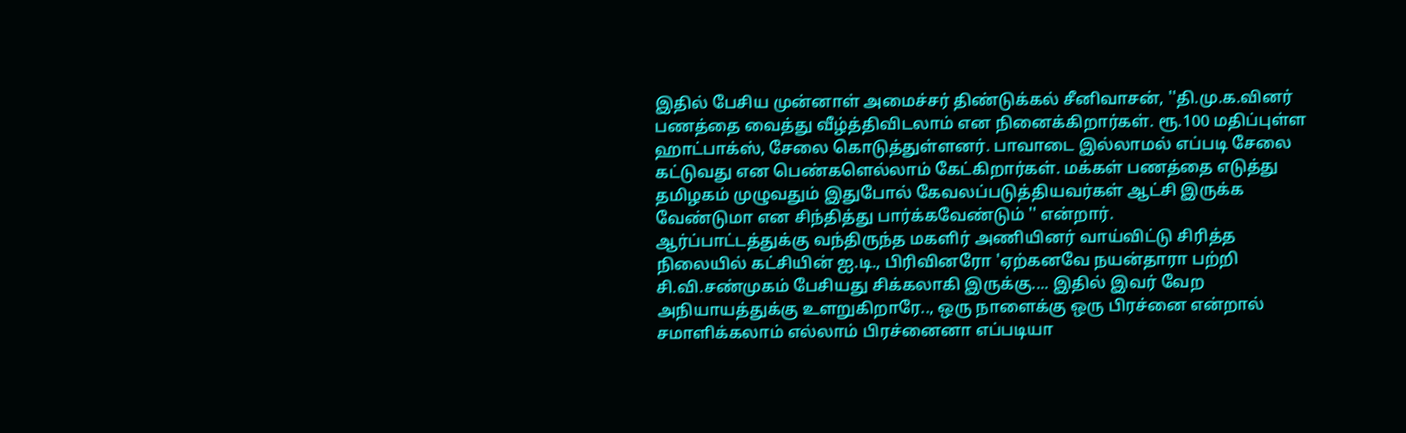இதில் பேசிய முன்னாள் அமைச்சர் திண்டுக்கல் சீனிவாசன், ''தி.மு.க.வினர் பணத்தை வைத்து வீழ்த்திவிடலாம் என நினைக்கிறார்கள். ரூ.100 மதிப்புள்ள ஹாட்பாக்ஸ், சேலை கொடுத்துள்ளனர். பாவாடை இல்லாமல் எப்படி சேலை கட்டுவது என பெண்களெல்லாம் கேட்கிறார்கள். மக்கள் பணத்தை எடுத்து தமிழகம் முழுவதும் இதுபோல் கேவலப்படுத்தியவர்கள் ஆட்சி இருக்க வேண்டுமா என சிந்தித்து பார்க்கவேண்டும் '' என்றார்.
ஆர்ப்பாட்டத்துக்கு வந்திருந்த மகளிர் அணியினர் வாய்விட்டு சிரித்த நிலையில் கட்சியின் ஐ.டி., பிரிவினரோ 'ஏற்கனவே நயன்தாரா பற்றி சி.வி.சண்முகம் பேசியது சிக்கலாகி இருக்கு.... இதில் இவர் வேற அநியாயத்துக்கு உளறுகிறாரே.., ஒரு நாளைக்கு ஒரு பிரச்னை என்றால் சமாளிக்கலாம் எல்லாம் பிரச்னைனா எப்படியா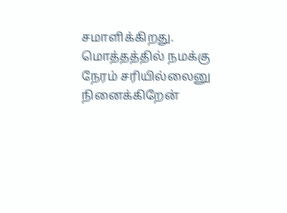சமாளிக்கிறது.
மொத்தத்தில் நமக்கு நேரம் சரியில்லைனு நினைக்கிறேன்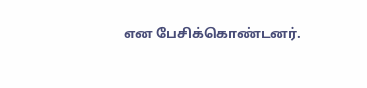என பேசிக்கொண்டனர்.